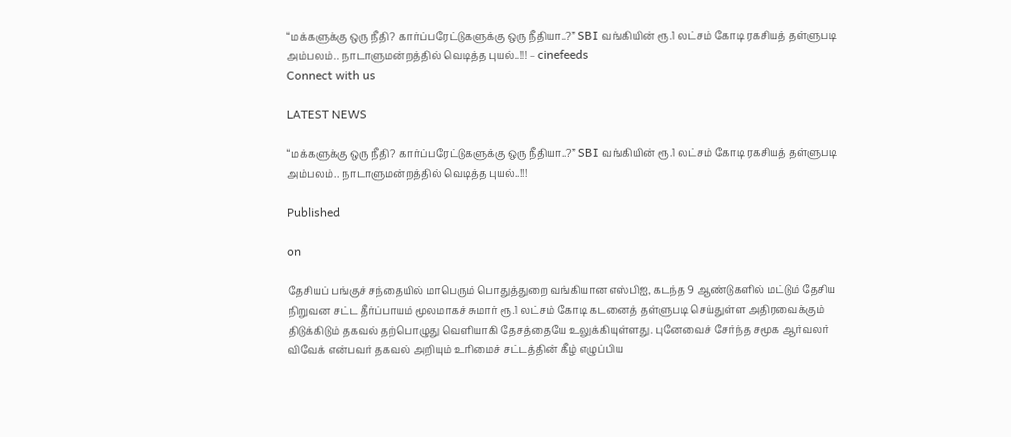“மக்களுக்கு ஒரு நீதி? கார்ப்பரேட்டுகளுக்கு ஒரு நீதியா..?” SBI வங்கியின் ரூ.1 லட்சம் கோடி ரகசியத் தள்ளுபடி அம்பலம்.. நாடாளுமன்றத்தில் வெடித்த புயல்..!!! – cinefeeds
Connect with us

LATEST NEWS

“மக்களுக்கு ஒரு நீதி? கார்ப்பரேட்டுகளுக்கு ஒரு நீதியா..?” SBI வங்கியின் ரூ.1 லட்சம் கோடி ரகசியத் தள்ளுபடி அம்பலம்.. நாடாளுமன்றத்தில் வெடித்த புயல்..!!!

Published

on

தேசியப் பங்குச் சந்தையில் மாபெரும் பொதுத்துறை வங்கியான எஸ்பிஐ, கடந்த 9 ஆண்டுகளில் மட்டும் தேசிய நிறுவன சட்ட தீர்ப்பாயம் மூலமாகச் சுமார் ரூ.1 லட்சம் கோடி கடனைத் தள்ளுபடி செய்துள்ள அதிரவைக்கும் திடுக்கிடும் தகவல் தற்பொழுது வெளியாகி தேசத்தையே உலுக்கியுள்ளது. புனேவைச் சேர்ந்த சமூக ஆர்வலர் விவேக் என்பவர் தகவல் அறியும் உரிமைச் சட்டத்தின் கீழ் எழுப்பிய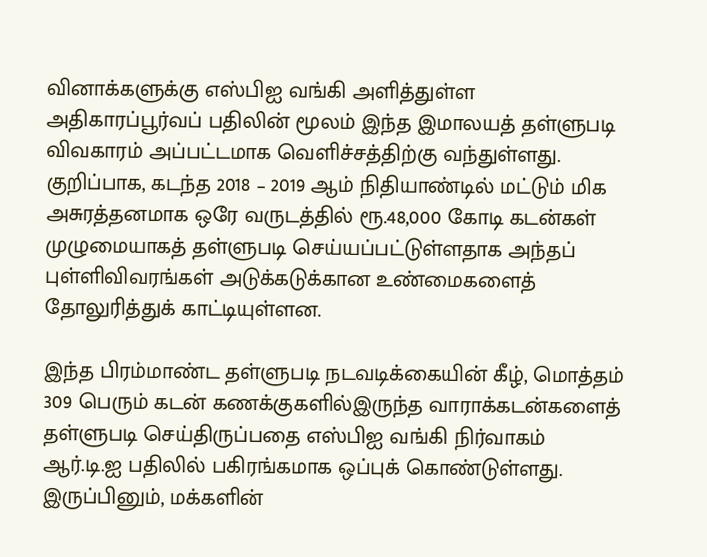வினாக்களுக்கு எஸ்பிஐ வங்கி அளித்துள்ள அதிகாரப்பூர்வப் பதிலின் மூலம் இந்த இமாலயத் தள்ளுபடி விவகாரம் அப்பட்டமாக வெளிச்சத்திற்கு வந்துள்ளது. குறிப்பாக, கடந்த 2018 – 2019 ஆம் நிதியாண்டில் மட்டும் மிக அசுரத்தனமாக ஒரே வருடத்தில் ரூ.48,000 கோடி கடன்கள் முழுமையாகத் தள்ளுபடி செய்யப்பட்டுள்ளதாக அந்தப் புள்ளிவிவரங்கள் அடுக்கடுக்கான உண்மைகளைத் தோலுரித்துக் காட்டியுள்ளன.

இந்த பிரம்மாண்ட தள்ளுபடி நடவடிக்கையின் கீழ், மொத்தம் 309 பெரும் கடன் கணக்குகளில்இருந்த வாராக்கடன்களைத் தள்ளுபடி செய்திருப்பதை எஸ்பிஐ வங்கி நிர்வாகம் ஆர்.டி.ஐ பதிலில் பகிரங்கமாக ஒப்புக் கொண்டுள்ளது. இருப்பினும், மக்களின்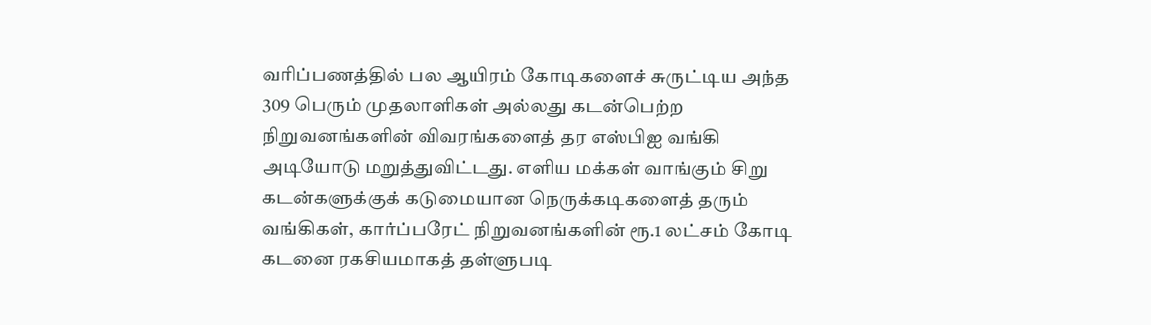வரிப்பணத்தில் பல ஆயிரம் கோடிகளைச் சுருட்டிய அந்த 309 பெரும் முதலாளிகள் அல்லது கடன்பெற்ற நிறுவனங்களின் விவரங்களைத் தர எஸ்பிஐ வங்கி அடியோடு மறுத்துவிட்டது. எளிய மக்கள் வாங்கும் சிறு கடன்களுக்குக் கடுமையான நெருக்கடிகளைத் தரும் வங்கிகள், கார்ப்பரேட் நிறுவனங்களின் ரூ.1 லட்சம் கோடி கடனை ரகசியமாகத் தள்ளுபடி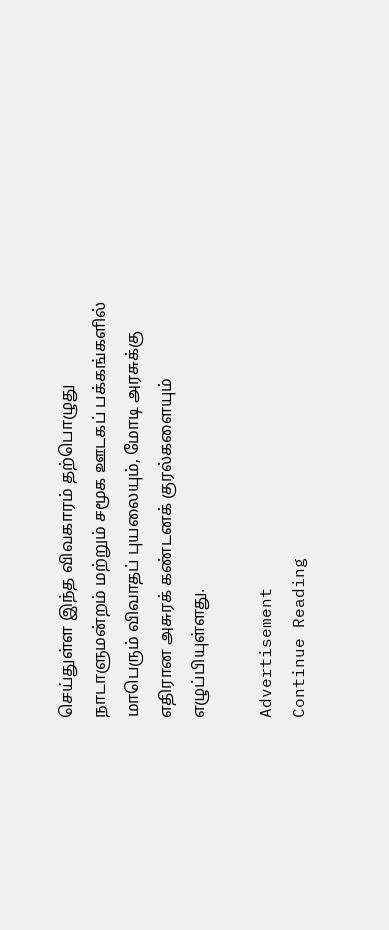செய்துள்ள இந்த விவகாரம் தற்பொழுது நாடாளுமன்றம் மற்றும் சமூக ஊடகப் பக்கங்களில் மாபெரும் விவாதப் புயலையும், மோடி அரசுக்கு எதிரான அசுரக் கண்டனக் குரல்களையும் எழுப்பியுள்ளது.

Advertisement
Continue Reading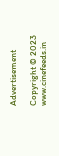Advertisement

Copyright © 2023 www.cinefeeds.in